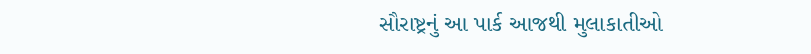સૌરાષ્ટ્રનું આ પાર્ક આજથી મુલાકાતીઓ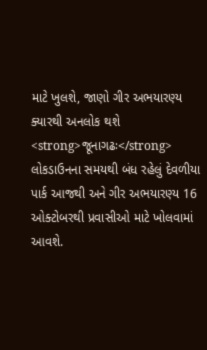માટે ખુલશે, જાણો ગીર અભયારણ્ય ક્યારથી અનલોક થશે
<strong>જૂનાગઢઃ</strong> લોકડાઉનના સમયથી બંધ રહેલું દેવળીયા પાર્ક આજથી અને ગીર અભયારણ્ય 16 ઓક્ટોબરથી પ્રવાસીઓ માટે ખોલવામાં આવશે.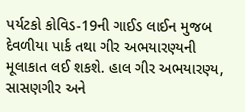પર્યટકો કોવિડ-19ની ગાઈડ લાઈન મુજબ દેવળીયા પાર્ક તથા ગીર અભયારણ્યની મૂલાકાત લઈ શકશે. હાલ ગીર અભયારણ્ય, સાસણગીર અને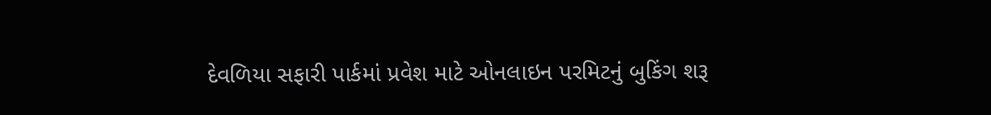દેવળિયા સફારી પાર્કમાં પ્રવેશ માટે ઓનલાઇન પરમિટનું બુકિંગ શરૂ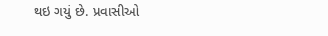થઇ ગયું છે. પ્રવાસીઓ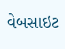વેબસાઇટ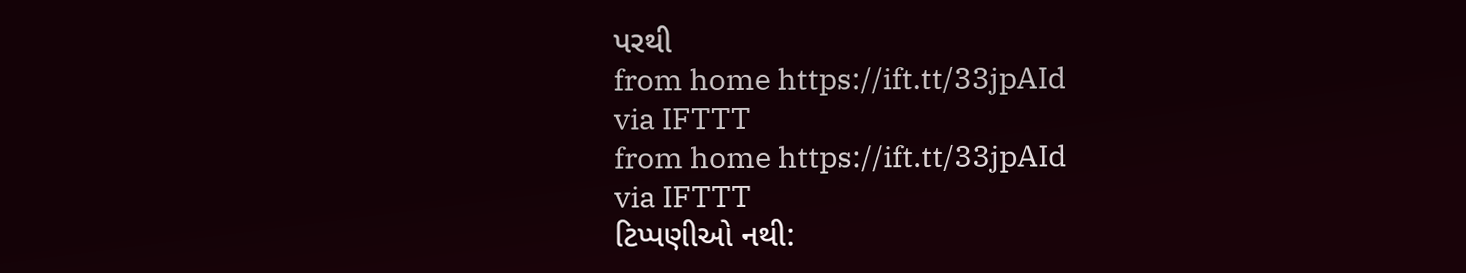પરથી
from home https://ift.tt/33jpAId
via IFTTT
from home https://ift.tt/33jpAId
via IFTTT
ટિપ્પણીઓ નથી: